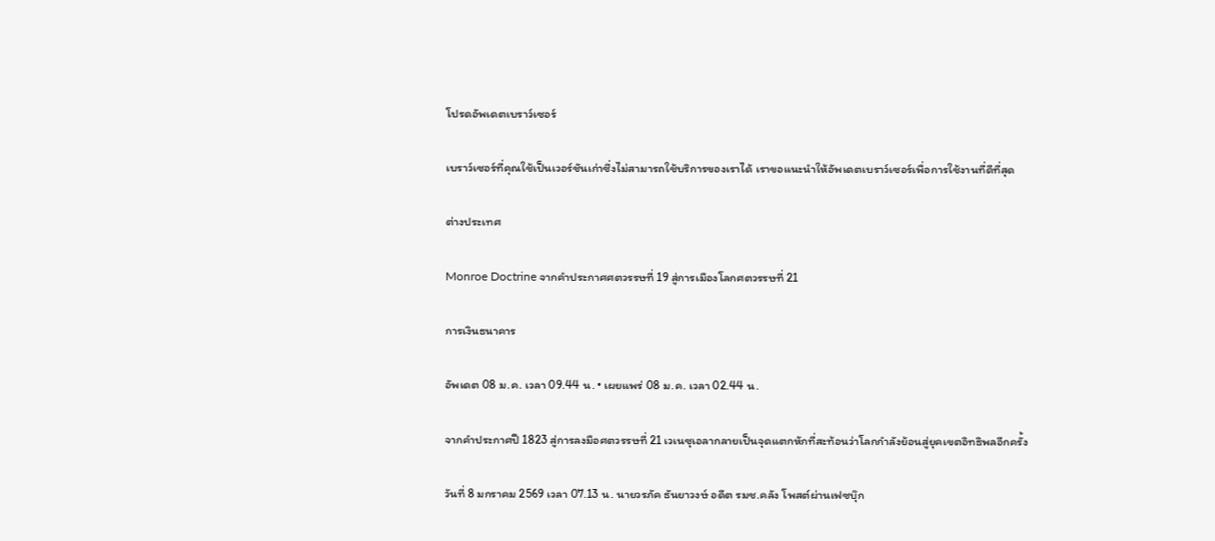โปรดอัพเดตเบราว์เซอร์

เบราว์เซอร์ที่คุณใช้เป็นเวอร์ชันเก่าซึ่งไม่สามารถใช้บริการของเราได้ เราขอแนะนำให้อัพเดตเบราว์เซอร์เพื่อการใช้งานที่ดีที่สุด

ต่างประเทศ

Monroe Doctrine จากคำประกาศศตวรรษที่ 19 สู่การเมืองโลกศตวรรษที่ 21

การเงินธนาคาร

อัพเดต 08 ม.ค. เวลา 09.44 น. • เผยแพร่ 08 ม.ค. เวลา 02.44 น.

จากคำประกาศปี 1823 สู่การลงมือศตวรรษที่ 21 เวเนซุเอลากลายเป็นจุดแตกหักที่สะท้อนว่าโลกกำลังย้อนสู่ยุคเขตอิทธิพลอีกครั้ง

วันที่ 8 มกราคม 2569 เวลา 07.13 น. นายวรภัค ธันยาวงษ์ อดีต รมช.คลัง โพสต์ผ่านเฟซบุ๊ก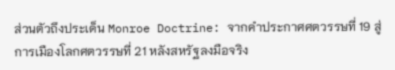ส่วนตัวถึงประเด็น Monroe Doctrine: จากคำประกาศศตวรรษที่ 19 สู่การเมืองโลกศตวรรษที่ 21 หลังสหรัฐลงมือจริง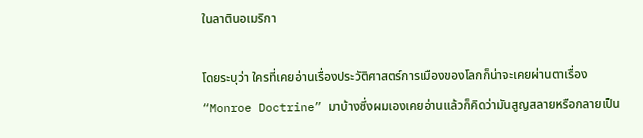ในลาตินอเมริกา

โดยระบุว่า ใครที่เคยอ่านเรื่องประวัติศาสตร์การเมืองของโลกก็น่าจะเคยผ่านตาเรื่อง“Monroe Doctrine” มาบ้างซึ่งผมเองเคยอ่านแล้วก็คิดว่ามันสูญสลายหรือกลายเป็น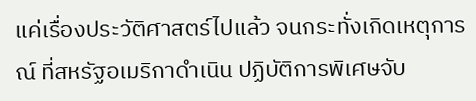แค่เรื่องประวัติศาสตร์ไปแล้ว จนกระทั่งเกิดเหตุการณ์ ที่สหรัฐอเมริกาดำเนิน ปฏิบัติการพิเศษจับ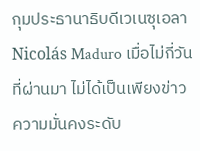กุมประธานาธิบดีเวเนซุเอลา Nicolás Maduro เมื่อไม่กี่วันที่ผ่านมา ไม่ได้เป็นเพียงข่าวความมั่นคงระดับ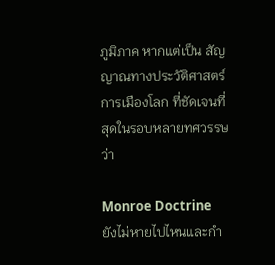ภูมิภาค หากแต่เป็น สัญญาณทางประวัติศาสตร์การเมืองโลก ที่ชัดเจนที่สุดในรอบหลายทศวรรษว่า

Monroe Doctrine ยังไม่หายไปไหนและกำ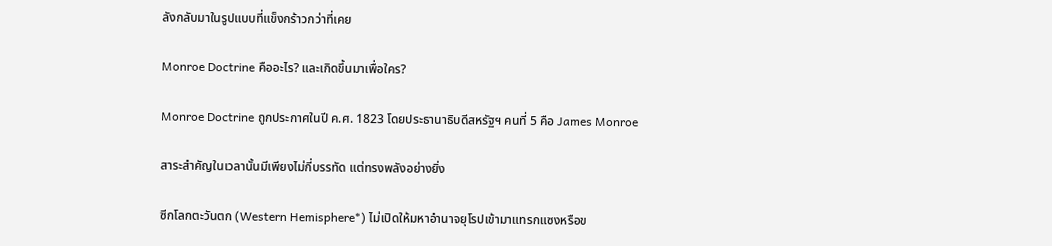ลังกลับมาในรูปแบบที่แข็งกร้าวกว่าที่เคย

Monroe Doctrine คืออะไร? และเกิดขึ้นมาเพื่อใคร?

Monroe Doctrine ถูกประกาศในปี ค.ศ. 1823 โดยประธานาธิบดีสหรัฐฯ คนที่ 5 คือ James Monroe

สาระสำคัญในเวลานั้นมีเพียงไม่กี่บรรทัด แต่ทรงพลังอย่างยิ่ง

ซีกโลกตะวันตก (Western Hemisphere*) ไม่เปิดให้มหาอำนาจยุโรปเข้ามาแทรกแซงหรือข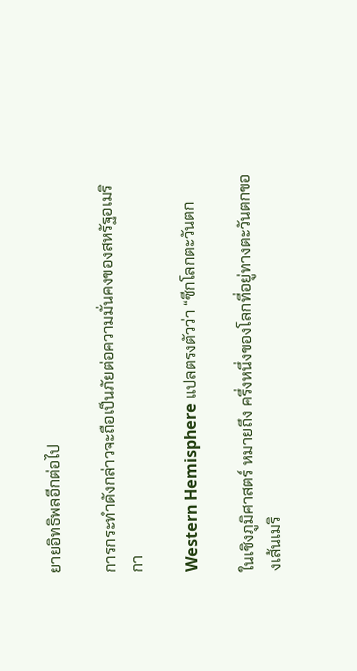ยายอิทธิพลอีกต่อไป

การกระทำดังกล่าวจะถือเป็นภัยต่อความมั่นคงของสหรัฐอเมริกา

Western Hemisphere แปลตรงตัวว่า “ซีกโลกตะวันตก

ในเชิงภูมิศาสตร์ หมายถึง ครึ่งหนึ่งของโลกที่อยู่ทางตะวันตกของเส้นเมริ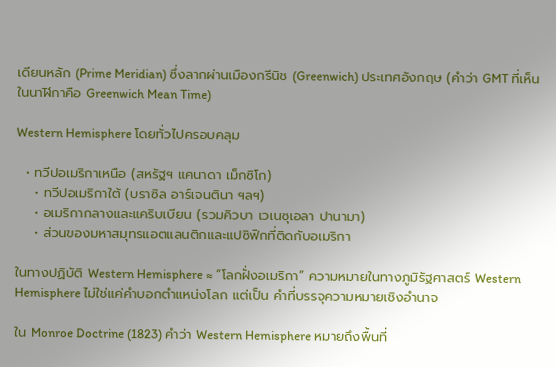เดียนหลัก (Prime Meridian) ซึ่งลากผ่านเมืองกรีนิช (Greenwich) ประเทศอังกฤษ (คำว่า GMT ที่เห็นในนาฬิกาคือ Greenwich Mean Time)

Western Hemisphere โดยทั่วไปครอบคลุม

  • ทวีปอเมริกาเหนือ (สหรัฐฯ แคนาดา เม็กซิโก)
    • ทวีปอเมริกาใต้ (บราซิล อาร์เจนตินา ฯลฯ)
    • อเมริกากลางและแคริบเบียน (รวมคิวบา เวเนซุเอลา ปานามา)
    • ส่วนของมหาสมุทรแอตแลนติกและแปซิฟิกที่ติดกับอเมริกา

ในทางปฏิบัติ Western Hemisphere ≈ “โลกฝั่งอเมริกา” ความหมายในทางภูมิรัฐศาสตร์ Western Hemisphere ไม่ใช่แค่คำบอกตำแหน่งโลก แต่เป็น คำที่บรรจุความหมายเชิงอำนาจ

ใน Monroe Doctrine (1823) คำว่า Western Hemisphere หมายถึงพื้นที่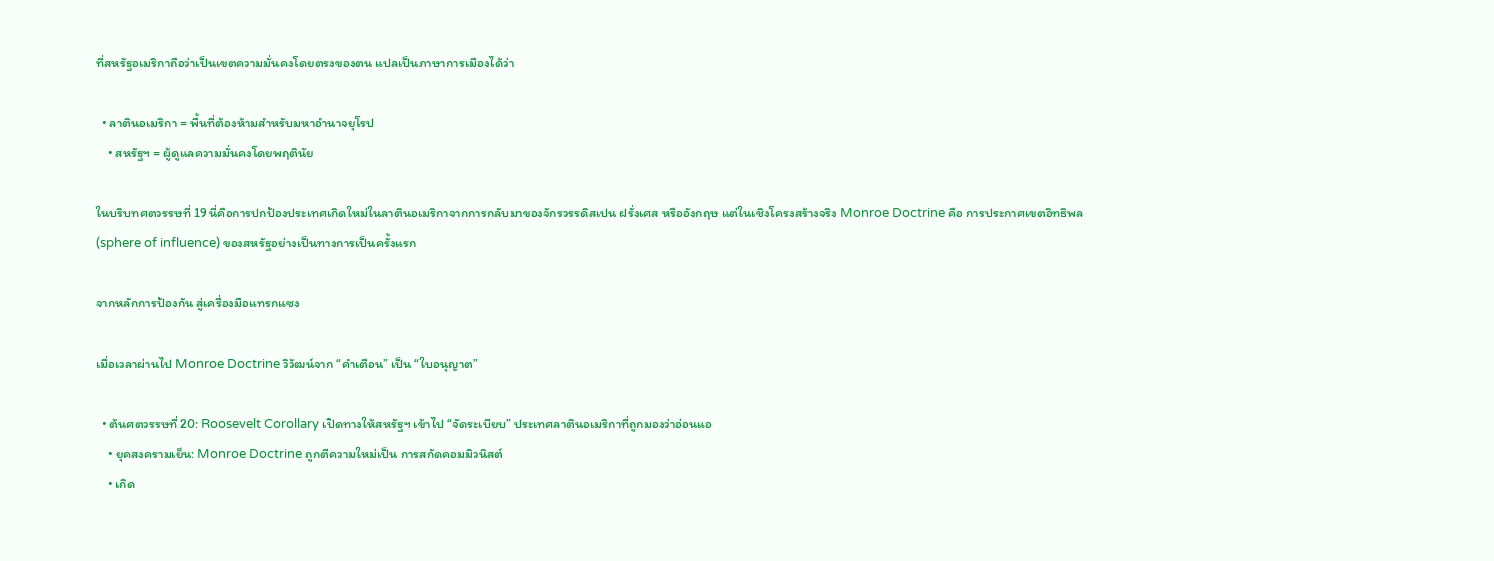ที่สหรัฐอเมริกาถือว่าเป็นเขตความมั่นคงโดยตรงของตน แปลเป็นภาษาการเมืองได้ว่า

  • ลาตินอเมริกา = พื้นที่ต้องห้ามสำหรับมหาอำนาจยุโรป
    • สหรัฐฯ = ผู้ดูแลความมั่นคงโดยพฤตินัย

ในบริบทศตวรรษที่ 19 นี่คือการปกป้องประเทศเกิดใหม่ในลาตินอเมริกาจากการกลับมาของจักรวรรดิสเปน ฝรั่งเศส หรืออังกฤษ แต่ในเชิงโครงสร้างจริง Monroe Doctrine คือ การประกาศเขตอิทธิพล (sphere of influence) ของสหรัฐอย่างเป็นทางการเป็นครั้งแรก

จากหลักการป้องกัน สู่เครื่องมือแทรกแซง

เมื่อเวลาผ่านไป Monroe Doctrine วิวัฒน์จาก “คำเตือน” เป็น “ใบอนุญาต”

  • ต้นศตวรรษที่ 20: Roosevelt Corollary เปิดทางให้สหรัฐฯ เข้าไป “จัดระเบียบ” ประเทศลาตินอเมริกาที่ถูกมองว่าอ่อนแอ
    • ยุคสงครามเย็น: Monroe Doctrine ถูกตีความใหม่เป็น การสกัดคอมมิวนิสต์
    • เกิด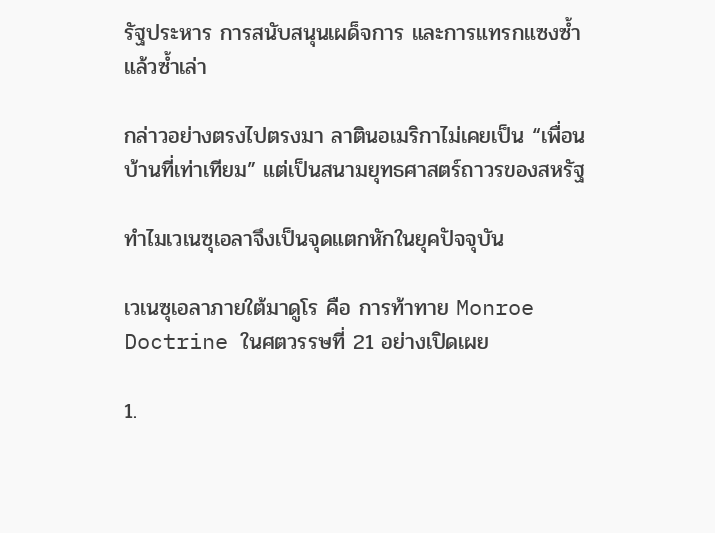รัฐประหาร การสนับสนุนเผด็จการ และการแทรกแซงซ้ำแล้วซ้ำเล่า

กล่าวอย่างตรงไปตรงมา ลาตินอเมริกาไม่เคยเป็น “เพื่อนบ้านที่เท่าเทียม” แต่เป็นสนามยุทธศาสตร์ถาวรของสหรัฐ

ทำไมเวเนซุเอลาจึงเป็นจุดแตกหักในยุคปัจจุบัน

เวเนซุเอลาภายใต้มาดูโร คือ การท้าทาย Monroe Doctrine ในศตวรรษที่ 21 อย่างเปิดเผย

1.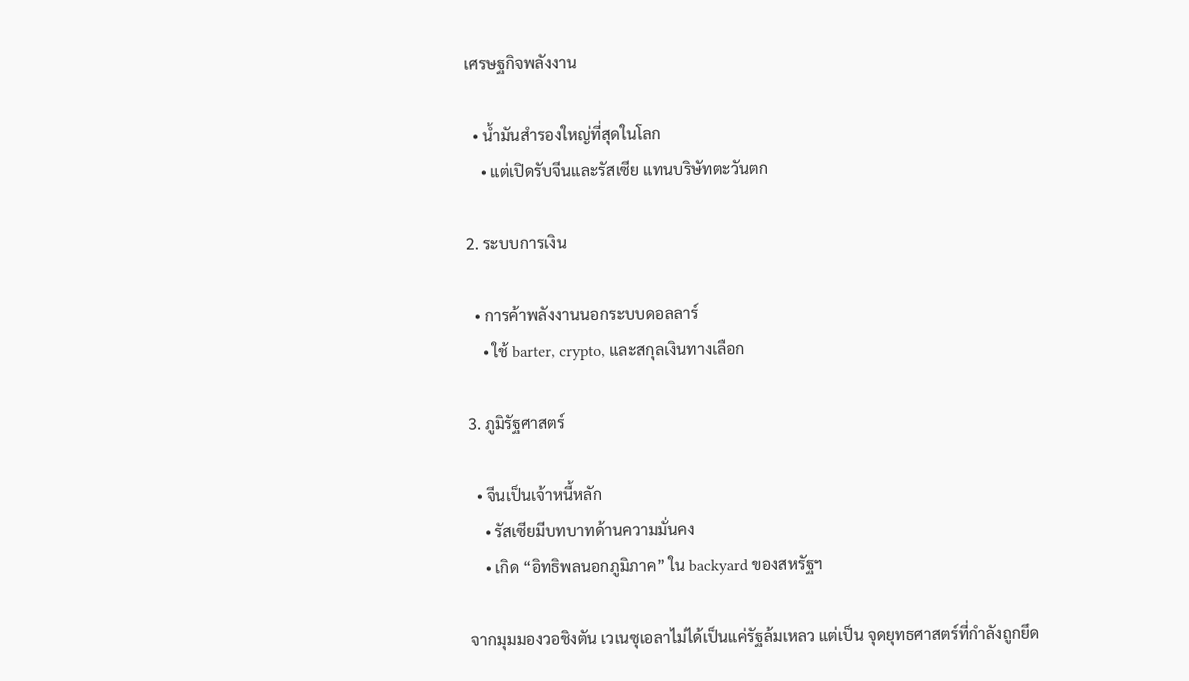เศรษฐกิจพลังงาน

  • น้ำมันสำรองใหญ่ที่สุดในโลก
    • แต่เปิดรับจีนและรัสเซีย แทนบริษัทตะวันตก

2. ระบบการเงิน

  • การค้าพลังงานนอกระบบดอลลาร์
    • ใช้ barter, crypto, และสกุลเงินทางเลือก

3. ภูมิรัฐศาสตร์

  • จีนเป็นเจ้าหนี้หลัก
    • รัสเซียมีบทบาทด้านความมั่นคง
    • เกิด “อิทธิพลนอกภูมิภาค” ใน backyard ของสหรัฐฯ

จากมุมมองวอชิงตัน เวเนซุเอลาไม่ได้เป็นแค่รัฐล้มเหลว แต่เป็น จุดยุทธศาสตร์ที่กำลังถูกยึด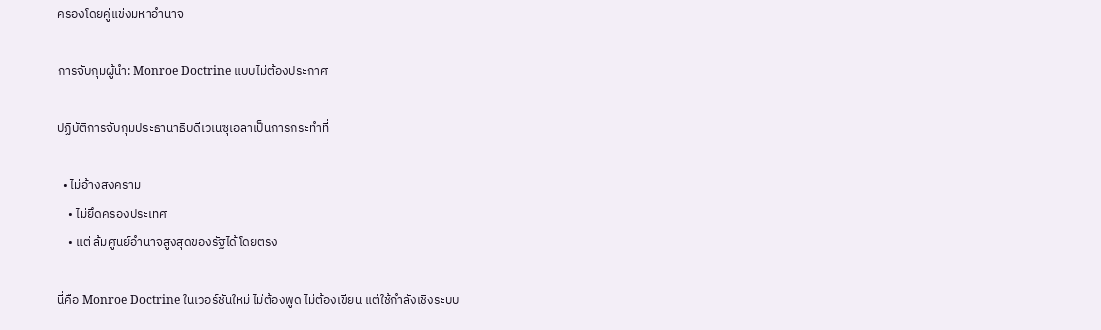ครองโดยคู่แข่งมหาอำนาจ

การจับกุมผู้นำ: Monroe Doctrine แบบไม่ต้องประกาศ

ปฏิบัติการจับกุมประธานาธิบดีเวเนซุเอลาเป็นการกระทำที่

  • ไม่อ้างสงคราม
    • ไม่ยึดครองประเทศ
    • แต่ ล้มศูนย์อำนาจสูงสุดของรัฐได้โดยตรง

นี่คือ Monroe Doctrine ในเวอร์ชันใหม่ ไม่ต้องพูด ไม่ต้องเขียน แต่ใช้กำลังเชิงระบบ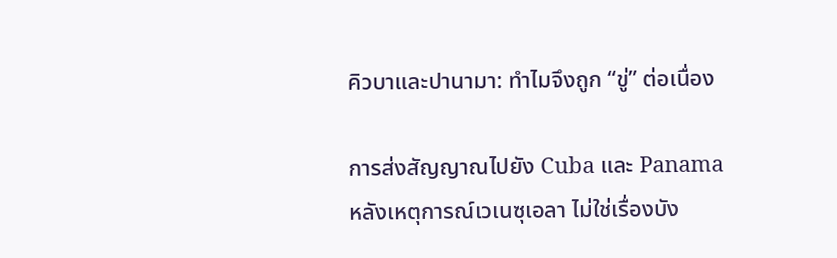คิวบาและปานามา: ทำไมจึงถูก “ขู่” ต่อเนื่อง

การส่งสัญญาณไปยัง Cuba และ Panama หลังเหตุการณ์เวเนซุเอลา ไม่ใช่เรื่องบัง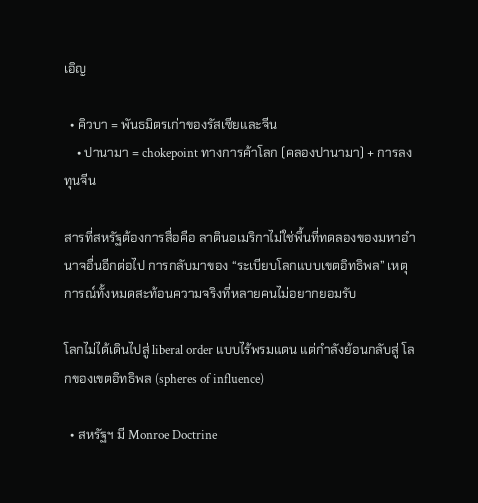เอิญ

  • คิวบา = พันธมิตรเก่าของรัสเซียและจีน
    • ปานามา = chokepoint ทางการค้าโลก (คลองปานามา) + การลงทุนจีน

สารที่สหรัฐต้องการสื่อคือ ลาตินอเมริกาไม่ใช่พื้นที่ทดลองของมหาอำนาจอื่นอีกต่อไป การกลับมาของ “ระเบียบโลกแบบเขตอิทธิพล” เหตุการณ์ทั้งหมดสะท้อนความจริงที่หลายคนไม่อยากยอมรับ

โลกไม่ได้เดินไปสู่ liberal order แบบไร้พรมแดน แต่กำลังย้อนกลับสู่ โลกของเขตอิทธิพล (spheres of influence)

  • สหรัฐฯ มี Monroe Doctrine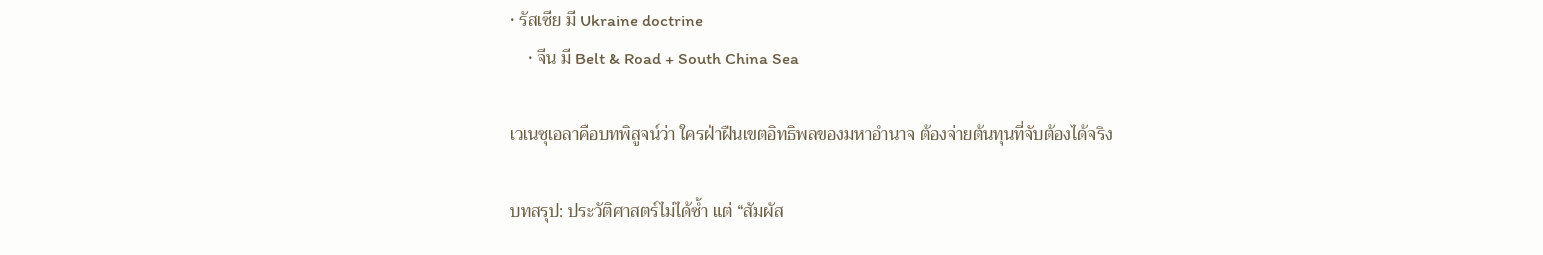• รัสเซีย มี Ukraine doctrine
    • จีน มี Belt & Road + South China Sea

เวเนซุเอลาคือบทพิสูจน์ว่า ใครฝ่าฝืนเขตอิทธิพลของมหาอำนาจ ต้องจ่ายต้นทุนที่จับต้องได้จริง

บทสรุป: ประวัติศาสตร์ไม่ได้ซ้ำ แต่ “สัมผัส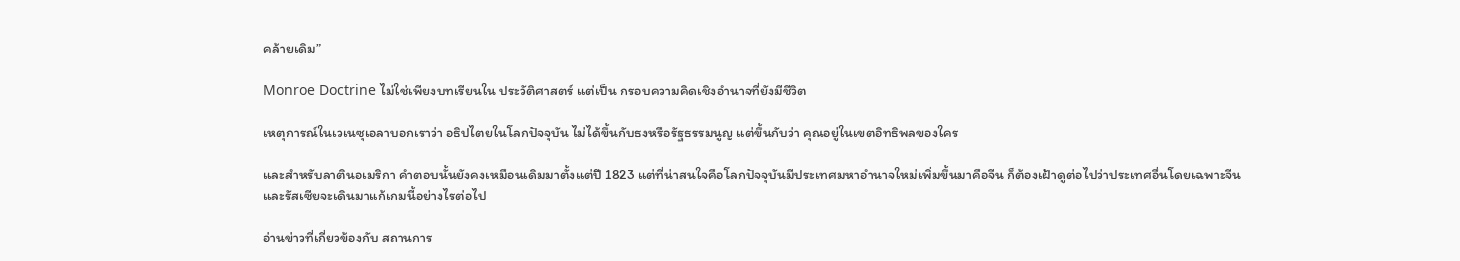คล้ายเดิม”

Monroe Doctrine ไม่ใช่เพียงบทเรียนใน ประวัติศาสตร์ แต่เป็น กรอบความคิดเชิงอำนาจที่ยังมีชีวิต

เหตุการณ์ในเวเนซุเอลาบอกเราว่า อธิปไตยในโลกปัจจุบัน ไม่ได้ขึ้นกับธงหรือรัฐธรรมนูญ แต่ขึ้นกับว่า คุณอยู่ในเขตอิทธิพลของใคร

และสำหรับลาตินอเมริกา คำตอบนั้นยังคงเหมือนเดิมมาตั้งแต่ปี 1823 แต่ที่น่าสนใจคือโลกปัจจุบันมีประเทศมหาอำนาจใหม่เพิ่มขึ้นมาคือจีน ก็ต้องเฝ้าดูต่อไปว่าประเทศอื่นโดยเฉพาะจีนและรัสเซียจะเดินมาแก้เกมนี้อย่างไรต่อไป

อ่านข่าวที่เกี่ยวข้องกับ สถานการ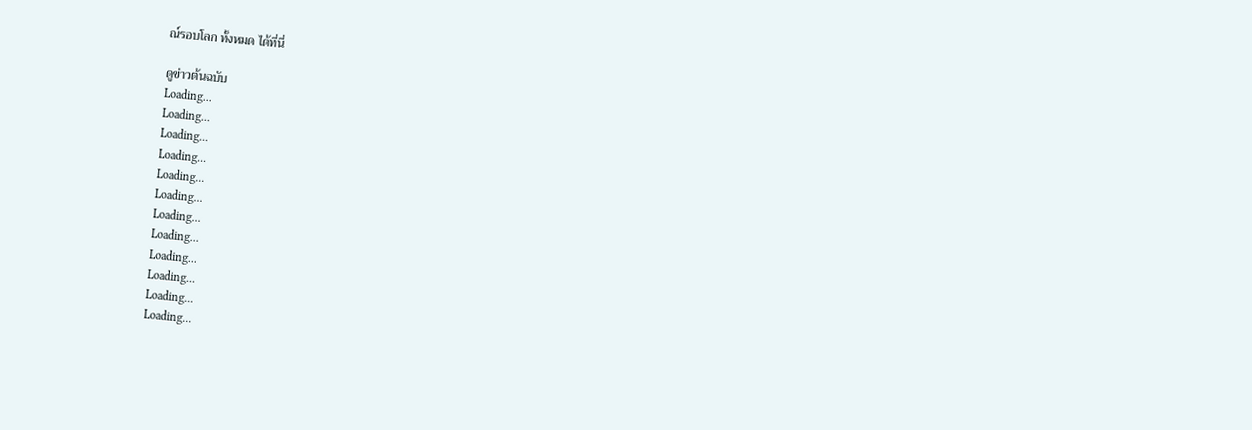ณ์รอบโลก ทั้งหมด ได้ที่นี่

ดูข่าวต้นฉบับ
Loading...
Loading...
Loading...
Loading...
Loading...
Loading...
Loading...
Loading...
Loading...
Loading...
Loading...
Loading...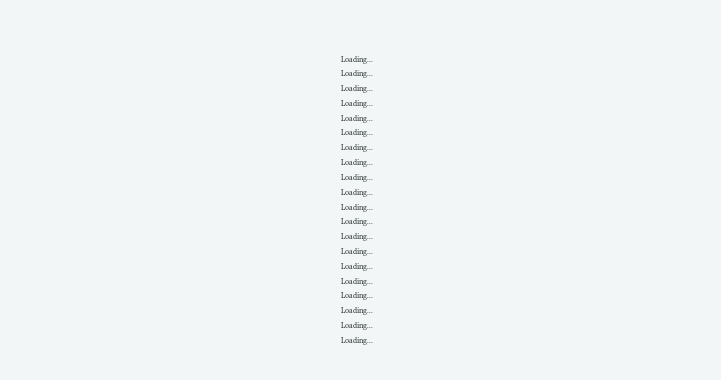Loading...
Loading...
Loading...
Loading...
Loading...
Loading...
Loading...
Loading...
Loading...
Loading...
Loading...
Loading...
Loading...
Loading...
Loading...
Loading...
Loading...
Loading...
Loading...
Loading...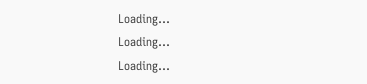Loading...
Loading...
Loading...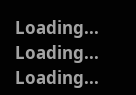Loading...
Loading...
Loading...